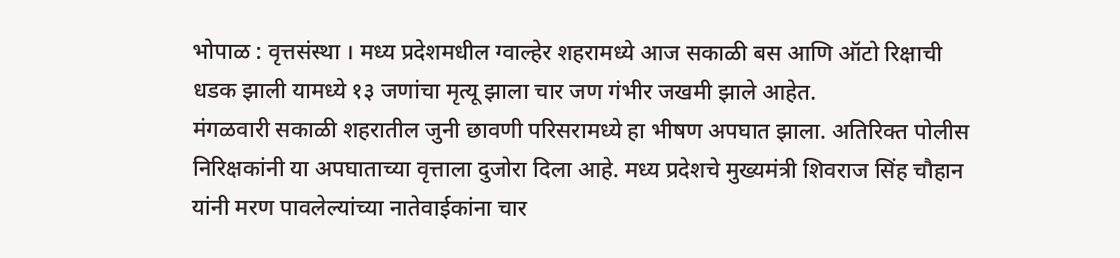भोपाळ : वृत्तसंस्था । मध्य प्रदेशमधील ग्वाल्हेर शहरामध्ये आज सकाळी बस आणि ऑटो रिक्षाची धडक झाली यामध्ये १३ जणांचा मृत्यू झाला चार जण गंभीर जखमी झाले आहेत.
मंगळवारी सकाळी शहरातील जुनी छावणी परिसरामध्ये हा भीषण अपघात झाला. अतिरिक्त पोलीस निरिक्षकांनी या अपघाताच्या वृत्ताला दुजोरा दिला आहे. मध्य प्रदेशचे मुख्यमंत्री शिवराज सिंह चौहान यांनी मरण पावलेल्यांच्या नातेवाईकांना चार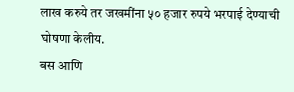लाख करुये तर जखमींना ५० हजार रुपये भरपाई देण्याची घोषणा केलीय.
बस आणि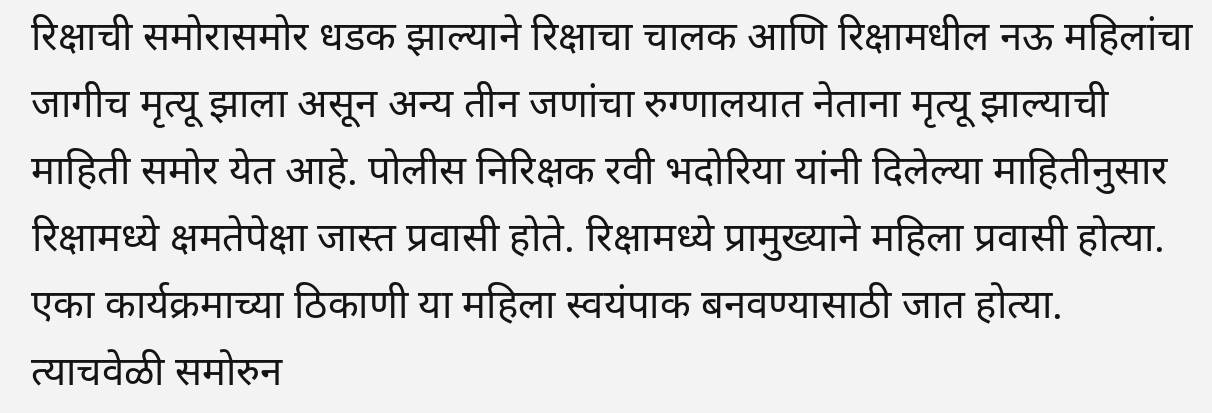रिक्षाची समोरासमोर धडक झाल्याने रिक्षाचा चालक आणि रिक्षामधील नऊ महिलांचा जागीच मृत्यू झाला असून अन्य तीन जणांचा रुग्णालयात नेताना मृत्यू झाल्याची माहिती समोर येत आहे. पोलीस निरिक्षक रवी भदोरिया यांनी दिलेल्या माहितीनुसार रिक्षामध्ये क्षमतेपेक्षा जास्त प्रवासी होते. रिक्षामध्ये प्रामुख्याने महिला प्रवासी होत्या. एका कार्यक्रमाच्या ठिकाणी या महिला स्वयंपाक बनवण्यासाठी जात होत्या. त्याचवेळी समोरुन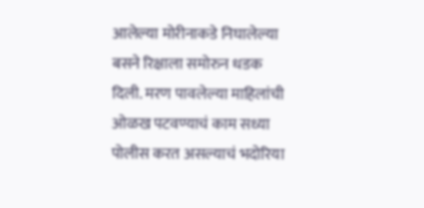आलेल्या मोरीनाकडे निघालेल्या बसने रिक्षाला समोरुन धडक दिली. मरण पावलेल्या माहिलांची ओळख पटवण्याचं काम सध्या पोलीस करत असल्याचं भदोरिया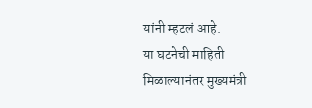यांनी म्हटलं आहे.
या घटनेची माहिती मिळाल्यानंतर मुख्यमंत्री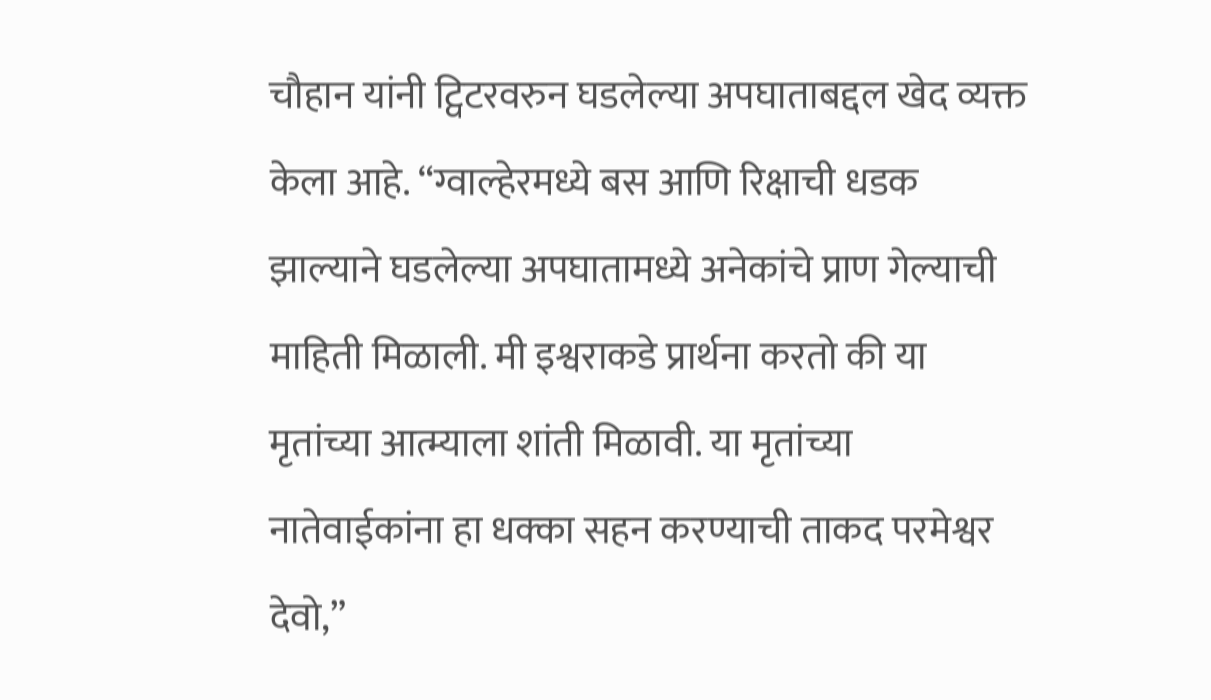चौहान यांनी ट्विटरवरुन घडलेल्या अपघाताबद्दल खेद व्यक्त केला आहे. “ग्वाल्हेरमध्ये बस आणि रिक्षाची धडक झाल्याने घडलेल्या अपघातामध्ये अनेकांचे प्राण गेल्याची माहिती मिळाली. मी इश्वराकडे प्रार्थना करतो की या मृतांच्या आत्म्याला शांती मिळावी. या मृतांच्या नातेवाईकांना हा धक्का सहन करण्याची ताकद परमेश्वर देवो,”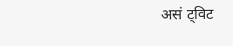असं ट्विट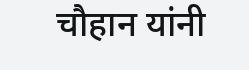चौहान यांनी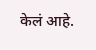केलं आहे.